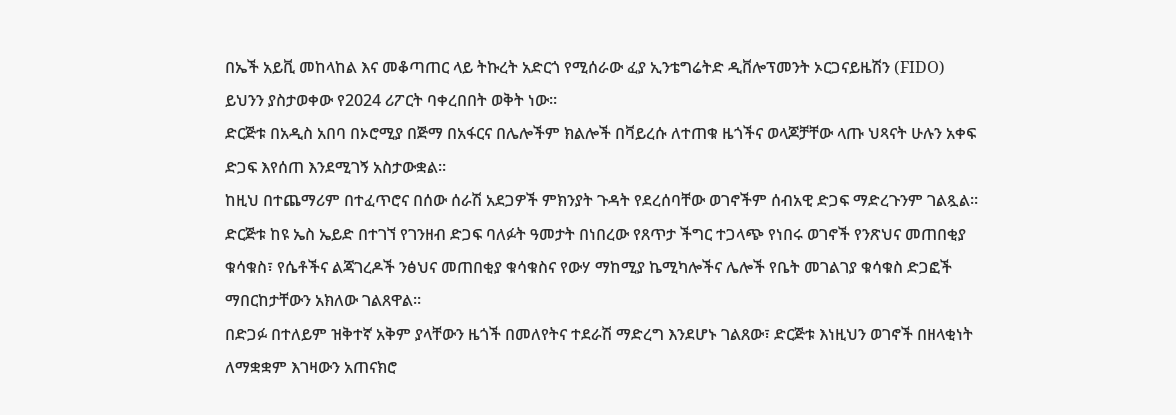በኤች አይቪ መከላከል እና መቆጣጠር ላይ ትኩረት አድርጎ የሚሰራው ፈያ ኢንቴግሬትድ ዲቨሎፕመንት ኦርጋናይዜሽን (FIDO) ይህንን ያስታወቀው የ2024 ሪፖርት ባቀረበበት ወቅት ነው።
ድርጅቱ በአዲስ አበባ በኦሮሚያ በጅማ በአፋርና በሌሎችም ክልሎች በቫይረሱ ለተጠቁ ዜጎችና ወላጆቻቸው ላጡ ህጻናት ሁሉን አቀፍ ድጋፍ እየሰጠ እንደሚገኝ አስታውቋል።
ከዚህ በተጨማሪም በተፈጥሮና በሰው ሰራሽ አደጋዎች ምክንያት ጉዳት የደረሰባቸው ወገኖችም ሰብአዊ ድጋፍ ማድረጉንም ገልጿል።
ድርጅቱ ከዩ ኤስ ኤይድ በተገኘ የገንዘብ ድጋፍ ባለፉት ዓመታት በነበረው የጸጥታ ችግር ተጋላጭ የነበሩ ወገኖች የንጽህና መጠበቂያ ቁሳቁስ፣ የሴቶችና ልጃገረዶች ንፅህና መጠበቂያ ቁሳቁስና የውሃ ማከሚያ ኬሚካሎችና ሌሎች የቤት መገልገያ ቁሳቁስ ድጋፎች ማበርከታቸውን አክለው ገልጸዋል።
በድጋፉ በተለይም ዝቅተኛ አቅም ያላቸውን ዜጎች በመለየትና ተደራሽ ማድረግ እንደሆኑ ገልጸው፣ ድርጅቱ እነዚህን ወገኖች በዘላቂነት ለማቋቋም እገዛውን አጠናክሮ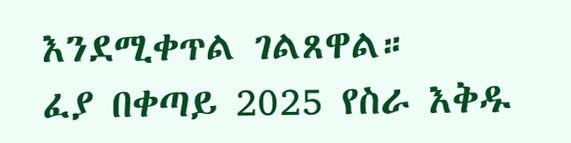እንደሚቀጥል ገልጸዋል።
ፈያ በቀጣይ 2025 የስራ እቅዱ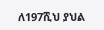ለ197ሺህ ያህል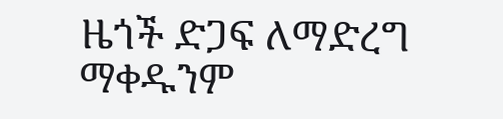ዜጎች ድጋፍ ለማድረግ ማቀዱንም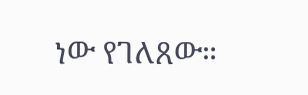ነው የገለጸው።